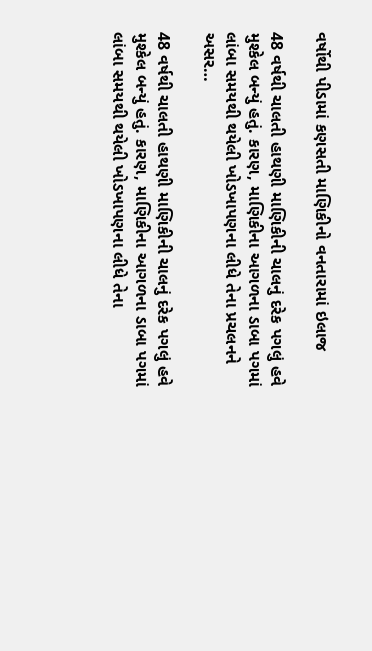વર્ષોથી પીડામાં કણસતી માણિકીનો વનતારામાં ઇલાજ

48 વર્ષથી ચાલતી હાથણી માણિકીની ચાલનું દરેક પગલું હવે મુશ્કેલ બન્યું હતું. કારણ, માણિકીના આગળના ડાબા પગમાં લાંબા સમયથી થયેલી ખોડખાપણના લીધે તેના પ્રચલનને અસર…

48 વર્ષથી ચાલતી હાથણી માણિકીની ચાલનું દરેક પગલું હવે મુશ્કેલ બન્યું હતું. કારણ, માણિકીના આગળના ડાબા પગમાં લાંબા સમયથી થયેલી ખોડખાપણના લીધે તેના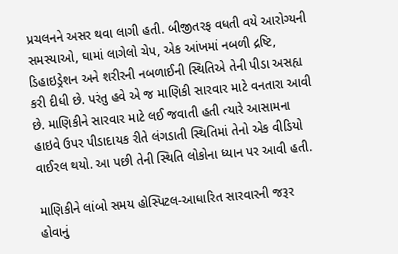પ્રચલનને અસર થવા લાગી હતી. બીજીતરફ વધતી વયે આરોગ્યની સમસ્યાઓ, ઘામાં લાગેલો ચેપ, એક આંખમાં નબળી દ્રષ્ટિ, ડિહાઇડ્રેશન અને શરીરની નબળાઈની સ્થિતિએ તેની પીડા અસહ્ય કરી દીધી છે. પરંતુ હવે એ જ માણિકી સારવાર માટે વનતારા આવી છે. માણિકીને સારવાર માટે લઈ જવાતી હતી ત્યારે આસામના હાઇવે ઉપર પીડાદાયક રીતે લંગડાતી સ્થિતિમાં તેનો એક વીડિયો વાઈરલ થયો. આ પછી તેની સ્થિતિ લોકોના ધ્યાન પર આવી હતી.

માણિકીને લાંબો સમય હોસ્પિટલ-આધારિત સારવારની જરૂર હોવાનું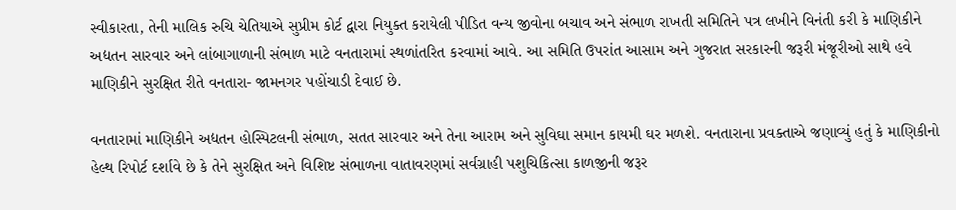સ્વીકારતા, તેની માલિક રુચિ ચેતિયાએ સુપ્રીમ કોર્ટ દ્વારા નિયુક્ત કરાયેલી પીડિત વન્ય જીવોના બચાવ અને સંભાળ રાખતી સમિતિને પત્ર લખીને વિનંતી કરી કે માણિકીને અદ્યતન સારવાર અને લાંબાગાળાની સંભાળ માટે વનતારામાં સ્થળાંતરિત કરવામાં આવે. આ સમિતિ ઉપરાંત આસામ અને ગુજરાત સરકારની જરૂરી મંજૂરીઓ સાથે હવે માણિકીને સુરક્ષિત રીતે વનતારા- જામનગર પહોંચાડી દેવાઈ છે.

વનતારામાં માણિકીને અદ્યતન હોસ્પિટલની સંભાળ, સતત સારવાર અને તેના આરામ અને સુવિઘા સમાન કાયમી ઘર મળશે. વનતારાના પ્રવક્તાએ જણાવ્યું હતું કે માણિકીનો હેલ્થ રિપોર્ટ દર્શાવે છે કે તેને સુરક્ષિત અને વિશિષ્ટ સંભાળના વાતાવરણમાં સર્વગ્રાહી પશુચિકિત્સા કાળજીની જરૂર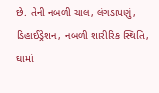છે. તેની નબળી ચાલ, લંગડાપણું, ડિહાઈડ્રેશન, નબળી શારીરિક સ્થિતિ, ઘામાં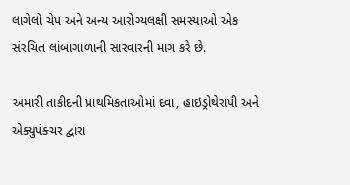લાગેલો ચેપ અને અન્ય આરોગ્યલક્ષી સમસ્યાઓ એક સંરચિત લાંબાગાળાની સારવારની માગ કરે છે.

અમારી તાકીદની પ્રાથમિકતાઓમાં દવા, હાઇડ્રોથેરાપી અને એક્યુપંક્ચર દ્વારા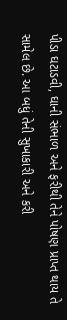પીડા ઘટાડવી, ઘાની સંભાળ અને ફરીથી તેને પોષણ પ્રાપ્ત થાય તે સામેલ છે. આ બધું તેની સુખાકારી અને કરી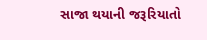સાજા થયાની જરૂરિયાતો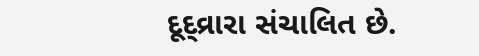દૂદ્વ્રારા સંચાલિત છે.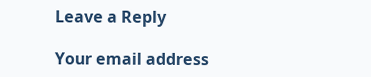Leave a Reply

Your email address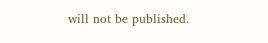will not be published.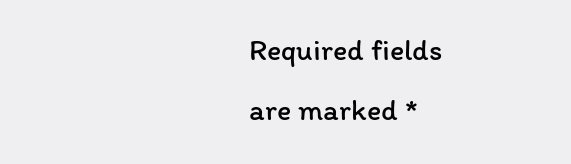Required fields are marked *